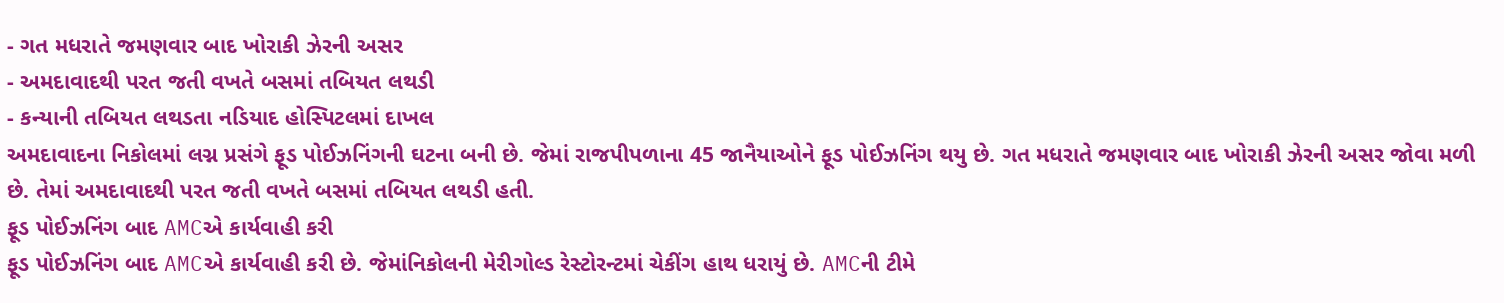- ગત મધરાતે જમણવાર બાદ ખોરાકી ઝેરની અસર
- અમદાવાદથી પરત જતી વખતે બસમાં તબિયત લથડી
- કન્યાની તબિયત લથડતા નડિયાદ હોસ્પિટલમાં દાખલ
અમદાવાદના નિકોલમાં લગ્ન પ્રસંગે ફૂડ પોઈઝનિંગની ઘટના બની છે. જેમાં રાજપીપળાના 45 જાનૈયાઓને ફૂડ પોઈઝનિંગ થયુ છે. ગત મધરાતે જમણવાર બાદ ખોરાકી ઝેરની અસર જોવા મળી છે. તેમાં અમદાવાદથી પરત જતી વખતે બસમાં તબિયત લથડી હતી.
ફૂડ પોઈઝનિંગ બાદ AMCએ કાર્યવાહી કરી
ફૂડ પોઈઝનિંગ બાદ AMCએ કાર્યવાહી કરી છે. જેમાંનિકોલની મેરીગોલ્ડ રેસ્ટોરન્ટમાં ચેકીંગ હાથ ધરાયું છે. AMCની ટીમે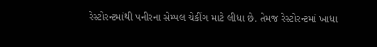રેસ્ટોરન્ટમાંથી પનીરના સેમ્પલ ચેકીંગ માટે લીધા છે. તેમજ રેસ્ટોરન્ટમાં ખાધા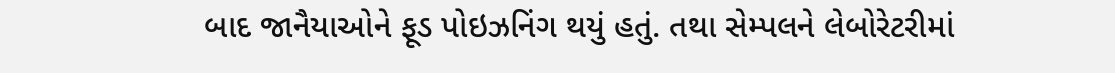બાદ જાનૈયાઓને ફૂડ પોઇઝનિંગ થયું હતું. તથા સેમ્પલને લેબોરેટરીમાં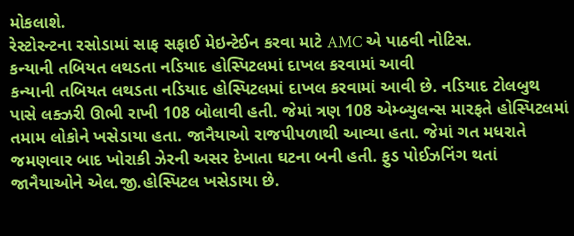મોકલાશે.
રેસ્ટોરન્ટના રસોડામાં સાફ સફાઈ મેઇન્ટેઈન કરવા માટે AMC એ પાઠવી નોટિસ.
કન્યાની તબિયત લથડતા નડિયાદ હોસ્પિટલમાં દાખલ કરવામાં આવી
કન્યાની તબિયત લથડતા નડિયાદ હોસ્પિટલમાં દાખલ કરવામાં આવી છે. નડિયાદ ટોલબુથ પાસે લક્ઝરી ઊભી રાખી 108 બોલાવી હતી. જેમાં ત્રણ 108 એમ્બ્યુલન્સ મારફતે હોસ્પિટલમાં તમામ લોકોને ખસેડાયા હતા. જાનૈયાઓ રાજપીપળાથી આવ્યા હતા. જેમાં ગત મધરાતે જમણવાર બાદ ખોરાકી ઝેરની અસર દેખાતા ઘટના બની હતી. ફુડ પોઈઝનિંગ થતાં જાનૈયાઓને એલ.જી.હોસ્પિટલ ખસેડાયા છે.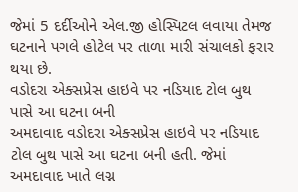જેમાં 5 દર્દીઓને એલ.જી હોસ્પિટલ લવાયા તેમજ ઘટનાને પગલે હોટેલ પર તાળા મારી સંચાલકો ફરાર થયા છે.
વડોદરા એક્સપ્રેસ હાઇવે પર નડિયાદ ટોલ બુથ પાસે આ ઘટના બની
અમદાવાદ વડોદરા એક્સપ્રેસ હાઇવે પર નડિયાદ ટોલ બુથ પાસે આ ઘટના બની હતી. જેમાં અમદાવાદ ખાતે લગ્ન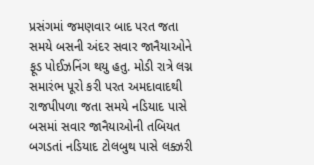પ્રસંગમાં જમણવાર બાદ પરત જતા સમયે બસની અંદર સવાર જાનૈયાઓને ફૂડ પોઈઝનિંગ થયુ હતુ. મોડી રાત્રે લગ્ન સમારંભ પૂરો કરી પરત અમદાવાદથી રાજપીપળા જતા સમયે નડિયાદ પાસે બસમાં સવાર જાનૈયાઓની તબિયત બગડતાં નડિયાદ ટોલબુથ પાસે લક્ઝરી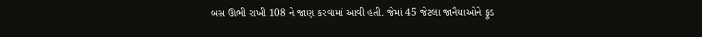બસ ઊભી રાખી 108 ને જાણ કરવામાં આવી હતી. જેમાં 45 જેટલા જાનૈયાઓને ફૂડ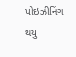પોઇઝીનિંગ થયુ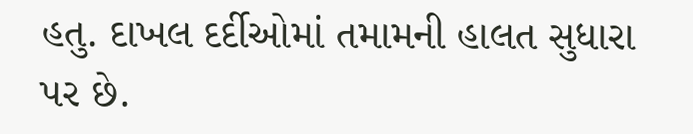હતુ. દાખલ દર્દીઓમાં તમામની હાલત સુધારા પર છે.